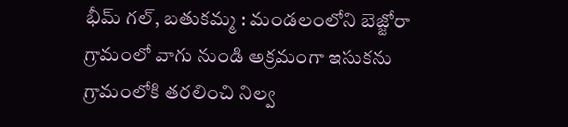భీమ్ గల్, బతుకమ్మ : మండలంలోని బెజ్జోరా గ్రామంలో వాగు నుండి అక్రమంగా ఇసుకను గ్రామంలోకి తరలించి నిల్వ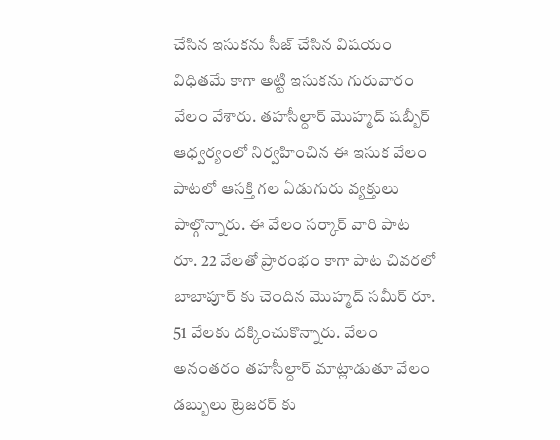చేసిన ఇసుకను సీజ్ చేసిన విషయం విధితమే కాగా అట్టి ఇసుకను గురువారం వేలం వేశారు. తహసీల్దార్ మొహ్మద్ షబ్బీర్ ఆధ్వర్యంలో నిర్వహించిన ఈ ఇసుక వేలం పాటలో ఆసక్తి గల ఏడుగురు వ్యక్తులు పాల్గొన్నారు. ఈ వేలం సర్కార్ వారి పాట రూ. 22 వేలతో ప్రారంభం కాగా పాట చివరలో బాబాపూర్ కు చెందిన మొహ్మద్ సమీర్ రూ. 51 వేలకు దక్కించుకొన్నారు. వేలం అనంతరం తహసీల్దార్ మాట్లాడుతూ వేలం డబ్బులు ట్రెజరర్ కు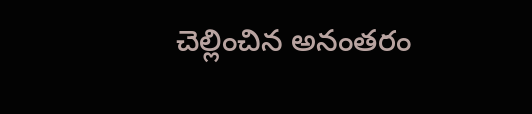చెల్లించిన అనంతరం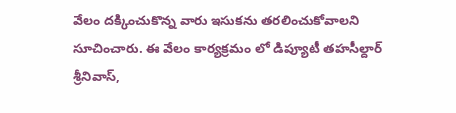వేలం దక్కించుకొన్న వారు ఇసుకను తరలించుకోవాలని సూచించారు. ఈ వేలం కార్యక్రమం లో డిప్యూటీ తహసీల్దార్ శ్రీనివాస్,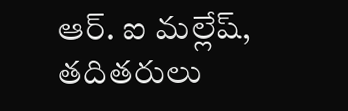ఆర్. ఐ మల్లేష్, తదితరులు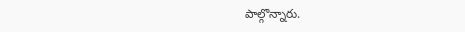పాల్గొన్నారు.